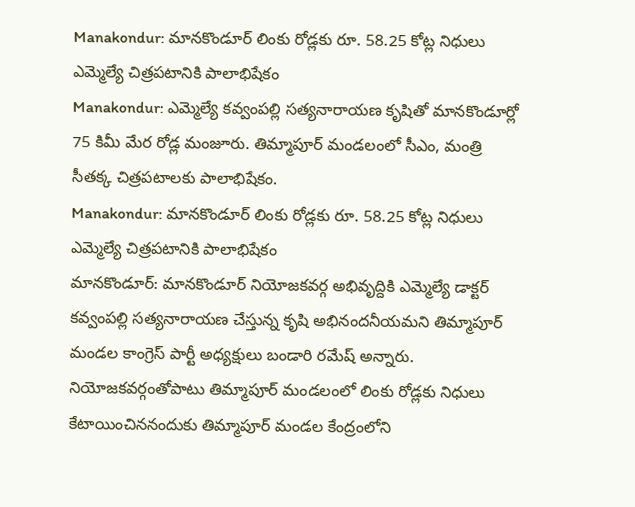Manakondur: మానకొండూర్ లింకు రోడ్లకు రూ. 58.25 కోట్ల నిధులు ఎమ్మెల్యే చిత్రపటానికి పాలాభిషేకం
Manakondur: ఎమ్మెల్యే కవ్వంపల్లి సత్యనారాయణ కృషితో మానకొండూర్లో 75 కిమీ మేర రోడ్ల మంజూరు. తిమ్మాపూర్ మండలంలో సీఎం, మంత్రి సీతక్క చిత్రపటాలకు పాలాభిషేకం.
Manakondur: మానకొండూర్ లింకు రోడ్లకు రూ. 58.25 కోట్ల నిధులు ఎమ్మెల్యే చిత్రపటానికి పాలాభిషేకం
మానకొండూర్: మానకొండూర్ నియోజకవర్గ అభివృద్దికి ఎమ్మెల్యే డాక్టర్ కవ్వంపల్లి సత్యనారాయణ చేస్తున్న కృషి అభినందనీయమని తిమ్మాపూర్ మండల కాంగ్రెస్ పార్టీ అధ్యక్షులు బండారి రమేష్ అన్నారు. నియోజకవర్గంతోపాటు తిమ్మాపూర్ మండలంలో లింకు రోడ్లకు నిధులు కేటాయించిననందుకు తిమ్మాపూర్ మండల కేంద్రంలోని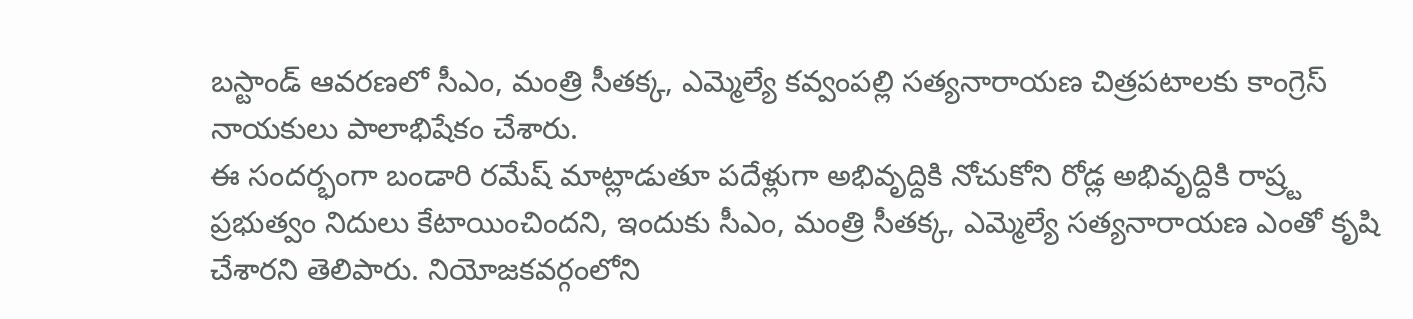బస్టాండ్ ఆవరణలో సీఎం, మంత్రి సీతక్క, ఎమ్మెల్యే కవ్వంపల్లి సత్యనారాయణ చిత్రపటాలకు కాంగ్రెస్ నాయకులు పాలాభిషేకం చేశారు.
ఈ సందర్భంగా బండారి రమేష్ మాట్లాడుతూ పదేళ్లుగా అభివృద్దికి నోచుకోని రోడ్ల అభివృద్దికి రాష్ర్ట ప్రభుత్వం నిదులు కేటాయించిందని, ఇందుకు సీఎం, మంత్రి సీతక్క, ఎమ్మెల్యే సత్యనారాయణ ఎంతో కృషి చేశారని తెలిపారు. నియోజకవర్గంలోని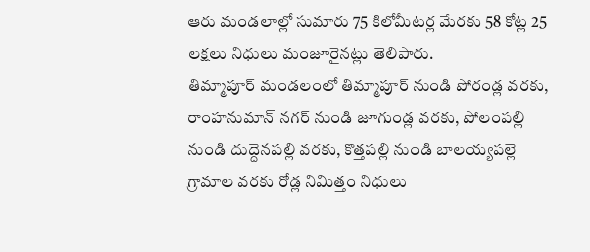ఆరు మండలాల్లో సుమారు 75 కిలోమీటర్ల మేరకు 58 కోట్ల 25 లక్షలు నిధులు మంజూరైనట్లు తెలిపారు.
తిమ్మాపూర్ మండలంలో తిమ్మాపూర్ నుండి పోరండ్ల వరకు, రాంహనుమాన్ నగర్ నుండి జూగుండ్ల వరకు, పోలంపల్లి నుండి దుద్దెనపల్లి వరకు, కొత్తపల్లి నుండి బాలయ్యపల్లె గ్రామాల వరకు రోడ్ల నిమిత్తం నిధులు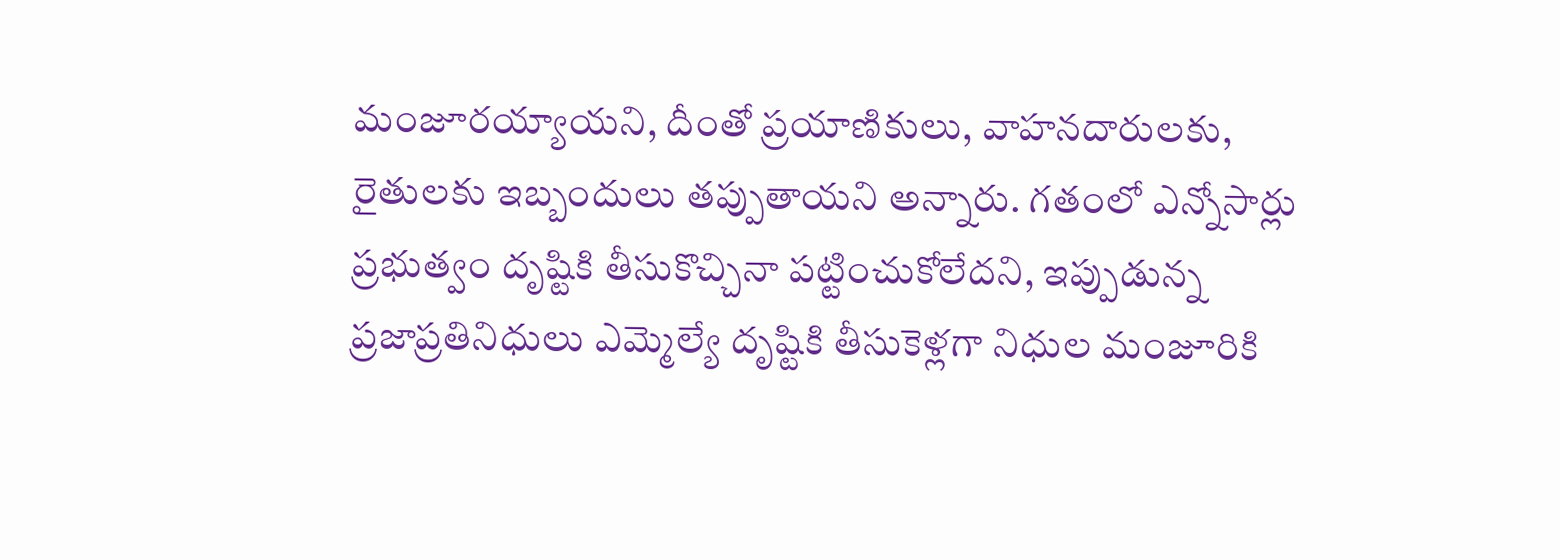మంజూరయ్యాయని, దీంతో ప్రయాణికులు, వాహనదారులకు, రైతులకు ఇబ్బందులు తప్పుతాయని అన్నారు. గతంలో ఎన్నోసార్లు ప్రభుత్వం దృష్టికి తీసుకొచ్చినా పట్టించుకోలేదని, ఇప్పుడున్న ప్రజాప్రతినిధులు ఎమ్మెల్యే దృష్టికి తీసుకెళ్లగా నిధుల మంజూరికి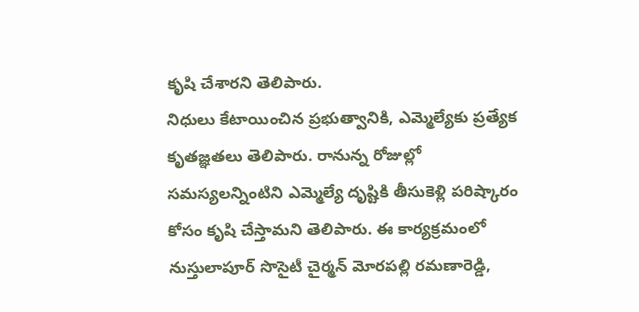కృషి చేశారని తెలిపారు.
నిధులు కేటాయించిన ప్రభుత్వానికి, ఎమ్మెల్యేకు ప్రత్యేక కృతజ్ఞతలు తెలిపారు. రానున్న రోజుల్లో సమస్యలన్నింటిని ఎమ్మెల్యే దృష్టికి తీసుకెళ్లి పరిష్కారం కోసం కృషి చేస్తామని తెలిపారు. ఈ కార్యక్రమంలో నుస్తులాపూర్ సొసైటీ చైర్మన్ మోరపల్లి రమణారెడ్డి,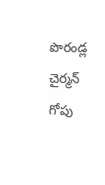పొరండ్ల చైర్మన్ గోపు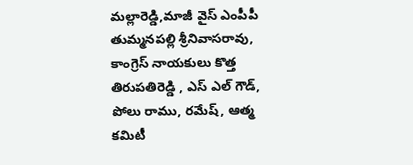మల్లారెడ్డి,మాజీ వైస్ ఎంపీపీ తుమ్మనపల్లి శ్రీనివాసరావు, కాంగ్రెస్ నాయకులు కొత్త తిరుపతిరెడ్డి , ఎస్ ఎల్ గౌడ్, పోలు రాము, రమేష్, ఆత్మ కమిటీ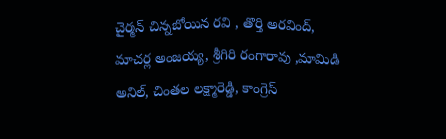చైర్మన్ చిన్నబోయిన రవి , తొర్తి అరవింద్, మాచర్ల అంజయ్య, శ్రీగిరి రంగారావు ,మామిడి అనిల్, చింతల లక్ష్మారెడ్డి, కాంగ్రెస్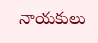నాయకులు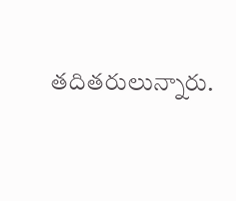తదితరులున్నారు.